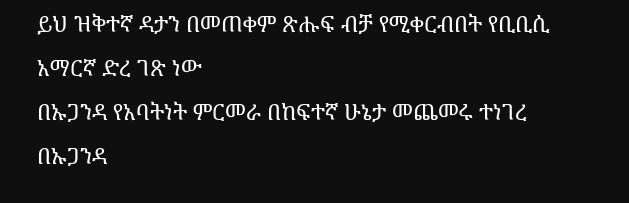ይህ ዝቅተኛ ዳታን በመጠቀም ጽሑፍ ብቻ የሚቀርብበት የቢቢሲ አማርኛ ድረ ገጽ ነው
በኡጋንዳ የአባትነት ምርመራ በከፍተኛ ሁኔታ መጨመሩ ተነገረ
በኡጋንዳ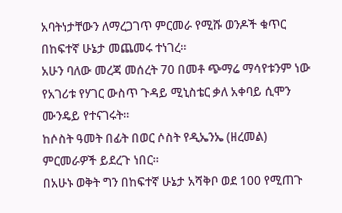አባትነታቸውን ለማረጋገጥ ምርመራ የሚሹ ወንዶች ቁጥር በከፍተኛ ሁኔታ መጨመሩ ተነገረ።
አሁን ባለው መረጃ መሰረት 70 በመቶ ጭማሬ ማሳየቱንም ነው የአገሪቱ የሃገር ውስጥ ጉዳይ ሚኒስቴር ቃለ አቀባይ ሲሞን ሙንዴይ የተናገሩት።
ከሶስት ዓመት በፊት በወር ሶስት የዲኤንኤ (ዘረመል) ምርመራዎች ይደረጉ ነበር።
በአሁኑ ወቅት ግን በከፍተኛ ሁኔታ አሻቅቦ ወደ 100 የሚጠጉ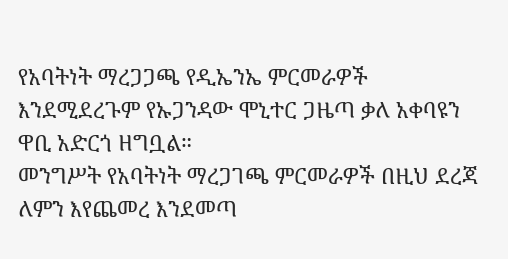የአባትነት ማረጋጋጫ የዲኤንኤ ምርመራዎች እንደሚደረጉም የኡጋንዳው ሞኒተር ጋዜጣ ቃለ አቀባዩን ዋቢ አድርጎ ዘግቧል።
መንግሥት የአባትነት ማረጋገጫ ምርመራዎች በዚህ ደረጃ ለምን እየጨመረ እንደመጣ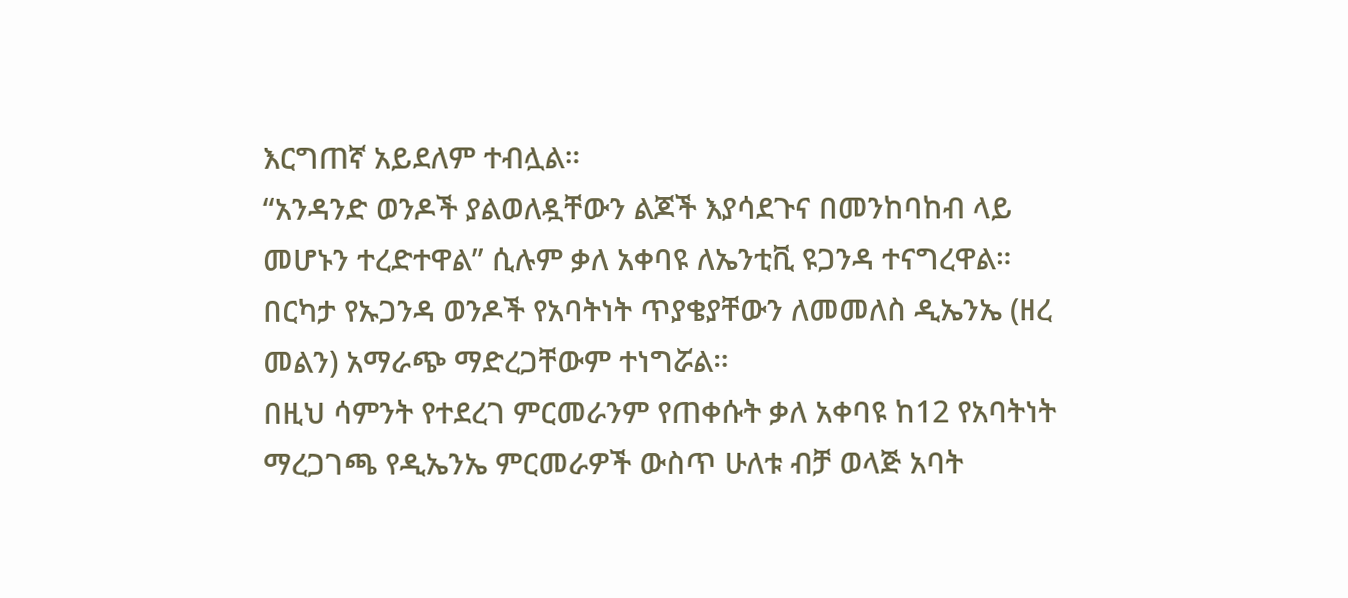እርግጠኛ አይደለም ተብሏል።
“አንዳንድ ወንዶች ያልወለዷቸውን ልጆች እያሳደጉና በመንከባከብ ላይ መሆኑን ተረድተዋል” ሲሉም ቃለ አቀባዩ ለኤንቲቪ ዩጋንዳ ተናግረዋል።
በርካታ የኡጋንዳ ወንዶች የአባትነት ጥያቄያቸውን ለመመለስ ዲኤንኤ (ዘረ መልን) አማራጭ ማድረጋቸውም ተነግሯል።
በዚህ ሳምንት የተደረገ ምርመራንም የጠቀሱት ቃለ አቀባዩ ከ12 የአባትነት ማረጋገጫ የዲኤንኤ ምርመራዎች ውስጥ ሁለቱ ብቻ ወላጅ አባት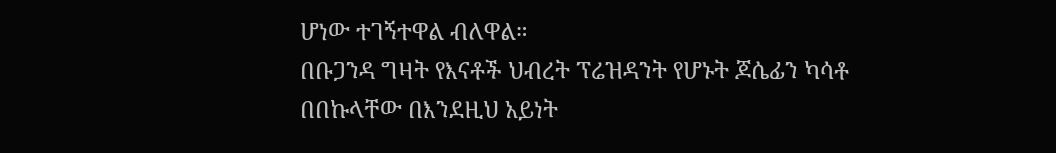ሆነው ተገኝተዋል ብለዋል።
በቡጋንዳ ግዛት የእናቶች ህብረት ፕሬዝዳንት የሆኑት ጆሴፊን ካሳቶ በበኩላቸው በእንደዚህ አይነት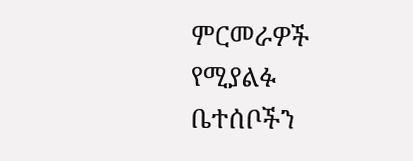ምርመራዎች የሚያልፉ ቤተሰቦችን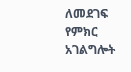ለመደገፍ የምክር አገልግሎት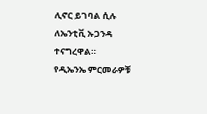ሊኖር ይገባል ሲሉ ለኤንቲቪ ኡጋንዳ ተናግረዋል።
የዲኤንኤ ምርመራዎቹ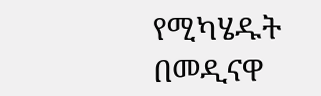የሚካሄዱት በመዲናዋ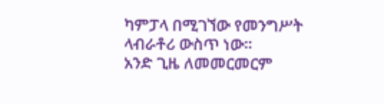ካምፓላ በሚገኘው የመንግሥት ላብራቶሪ ውስጥ ነው።
አንድ ጊዜ ለመመርመርም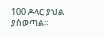100 ዶላር ያህል ያስወጣል።